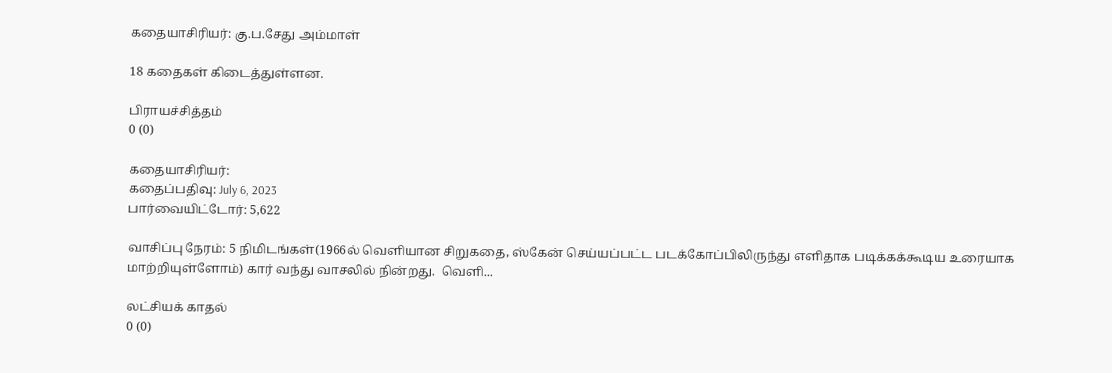கதையாசிரியர்: கு.ப.சேது அம்மாள்

18 கதைகள் கிடைத்துள்ளன.

பிராயச்சித்தம்
0 (0)

கதையாசிரியர்:
கதைப்பதிவு: July 6, 2023
பார்வையிட்டோர்: 5,622

வாசிப்பு நேரம்: 5 நிமிடங்கள்(1966ல் வெளியான சிறுகதை, ஸ்கேன் செய்யப்பட்ட படக்கோப்பிலிருந்து எளிதாக படிக்கக்கூடிய உரையாக மாற்றியுள்ளோம்) கார் வந்து வாசலில் நின்றது.  வெளி...

லட்சியக் காதல்
0 (0)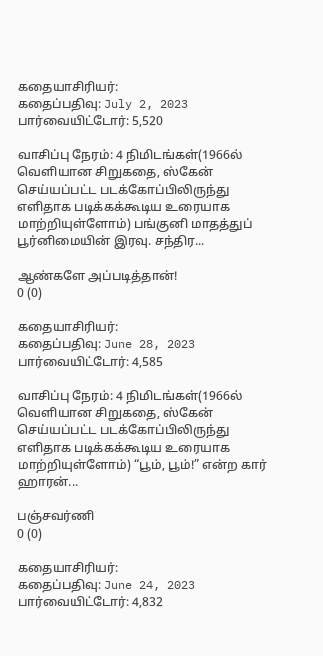கதையாசிரியர்:
கதைப்பதிவு: July 2, 2023
பார்வையிட்டோர்: 5,520

வாசிப்பு நேரம்: 4 நிமிடங்கள்(1966ல் வெளியான சிறுகதை, ஸ்கேன் செய்யப்பட்ட படக்கோப்பிலிருந்து எளிதாக படிக்கக்கூடிய உரையாக மாற்றியுள்ளோம்) பங்குனி மாதத்துப் பூர்னிமையின் இரவு. சந்திர...

ஆண்களே அப்படித்தான்!
0 (0)

கதையாசிரியர்:
கதைப்பதிவு: June 28, 2023
பார்வையிட்டோர்: 4,585

வாசிப்பு நேரம்: 4 நிமிடங்கள்(1966ல் வெளியான சிறுகதை, ஸ்கேன் செய்யப்பட்ட படக்கோப்பிலிருந்து எளிதாக படிக்கக்கூடிய உரையாக மாற்றியுள்ளோம்) “பூம், பூம்!” என்ற கார் ஹாரன்...

பஞ்சவர்ணி
0 (0)

கதையாசிரியர்:
கதைப்பதிவு: June 24, 2023
பார்வையிட்டோர்: 4,832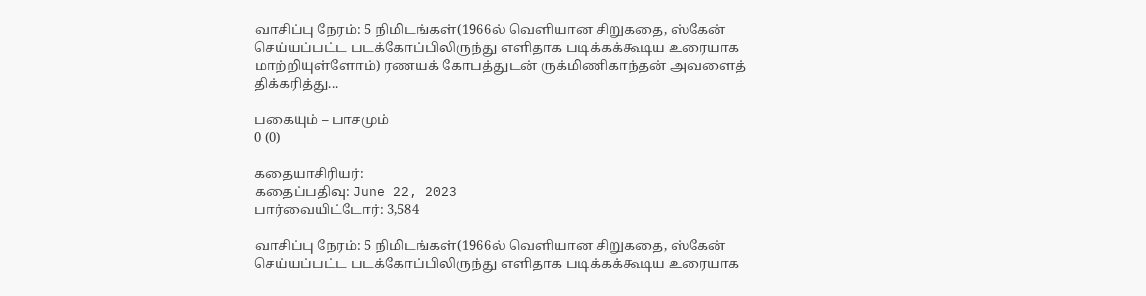வாசிப்பு நேரம்: 5 நிமிடங்கள்(1966ல் வெளியான சிறுகதை, ஸ்கேன் செய்யப்பட்ட படக்கோப்பிலிருந்து எளிதாக படிக்கக்கூடிய உரையாக மாற்றியுள்ளோம்) ரணயக் கோபத்துடன் ருக்மிணிகாந்தன் அவளைத் திக்கரித்து...

பகையும் – பாசமும்
0 (0)

கதையாசிரியர்:
கதைப்பதிவு: June 22, 2023
பார்வையிட்டோர்: 3,584

வாசிப்பு நேரம்: 5 நிமிடங்கள்(1966ல் வெளியான சிறுகதை, ஸ்கேன் செய்யப்பட்ட படக்கோப்பிலிருந்து எளிதாக படிக்கக்கூடிய உரையாக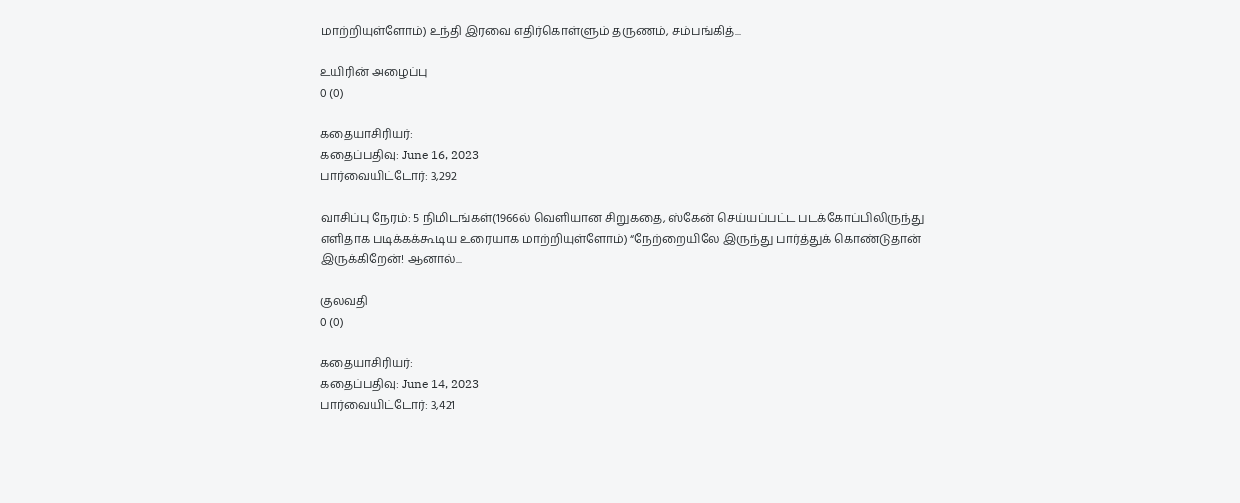மாற்றியுள்ளோம்) உந்தி இரவை எதிர்கொள்ளும் தருணம், சம்பங்கித்...

உயிரின் அழைப்பு
0 (0)

கதையாசிரியர்:
கதைப்பதிவு: June 16, 2023
பார்வையிட்டோர்: 3,292

வாசிப்பு நேரம்: 5 நிமிடங்கள்(1966ல் வெளியான சிறுகதை, ஸ்கேன் செய்யப்பட்ட படக்கோப்பிலிருந்து எளிதாக படிக்கக்கூடிய உரையாக மாற்றியுள்ளோம்) “நேற்றையிலே இருந்து பார்த்துக் கொண்டுதான் இருக்கிறேன்! ஆனால்...

குலவதி
0 (0)

கதையாசிரியர்:
கதைப்பதிவு: June 14, 2023
பார்வையிட்டோர்: 3,421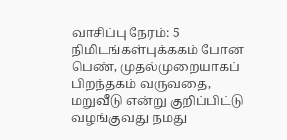வாசிப்பு நேரம்: 5 நிமிடங்கள்புக்ககம் போன பெண், முதல்முறையாகப் பிறந்தகம் வருவதை, மறுவீடு என்று குறிப்பிட்டு வழங்குவது நமது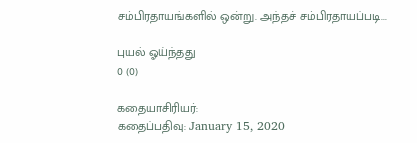சம்பிரதாயங்களில் ஒன்று. அந்தச் சம்பிரதாயப்படி...

புயல் ஓய்ந்தது
0 (0)

கதையாசிரியர்:
கதைப்பதிவு: January 15, 2020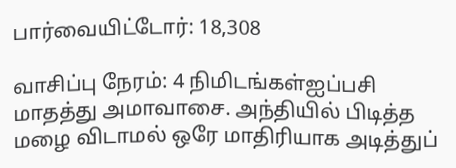பார்வையிட்டோர்: 18,308

வாசிப்பு நேரம்: 4 நிமிடங்கள்ஐப்பசி மாதத்து அமாவாசை. அந்தியில் பிடித்த மழை விடாமல் ஒரே மாதிரியாக அடித்துப்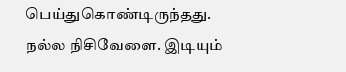பெய்துகொண்டிருந்தது. நல்ல நிசிவேளை. இடியும்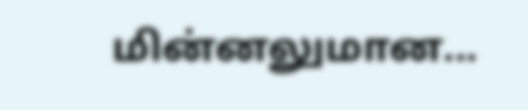மின்னலுமான...